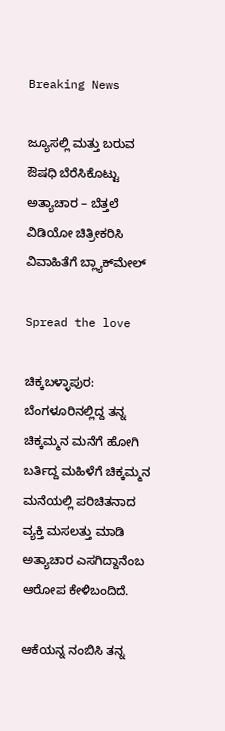Breaking News

ಜ್ಯೂಸಲ್ಲಿ ಮತ್ತು ಬರುವ ಔಷಧಿ ಬೆರೆಸಿಕೊಟ್ಟು ಅತ್ಯಾಚಾರ – ಬೆತ್ತಲೆ ವಿಡಿಯೋ ಚಿತ್ರೀಕರಿಸಿ ವಿವಾಹಿತೆಗೆ ಬ್ಲ್ಯಾಕ್‌ಮೇಲ್‌

Spread the love

ಚಿಕ್ಕಬಳ್ಳಾಪುರ: ಬೆಂಗಳೂರಿನಲ್ಲಿದ್ದ ತನ್ನ ಚಿಕ್ಕಮ್ಮನ ಮನೆಗೆ ಹೋಗಿ ಬರ್ತಿದ್ದ ಮಹಿಳೆಗೆ ಚಿಕ್ಕಮ್ಮನ ಮನೆಯಲ್ಲಿ ಪರಿಚಿತನಾದ ವ್ಯಕ್ತಿ ಮಸಲತ್ತು ಮಾಡಿ ಅತ್ಯಾಚಾರ ಎಸಗಿದ್ದಾನೆಂಬ ಆರೋಪ ಕೇಳಿಬಂದಿದೆ.

ಆಕೆಯನ್ನ ನಂಬಿಸಿ ತನ್ನ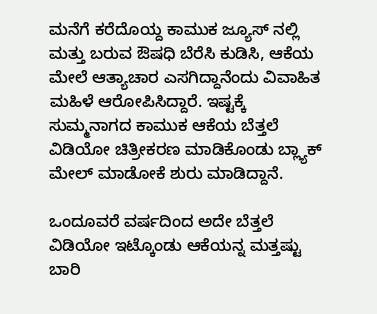ಮನೆಗೆ ಕರೆದೊಯ್ದ ಕಾಮುಕ ಜ್ಯೂಸ್‌ ನಲ್ಲಿ ಮತ್ತು ಬರುವ ಔಷಧಿ ಬೆರೆಸಿ ಕುಡಿಸಿ, ಆಕೆಯ ಮೇಲೆ ಆತ್ಯಾಚಾರ ಎಸಗಿದ್ದಾನೆಂದು ವಿವಾಹಿತ ಮಹಿಳೆ ಆರೋಪಿಸಿದ್ದಾರೆ. ಇಷ್ಟಕ್ಕೆ ಸುಮ್ಮನಾಗದ ಕಾಮುಕ ಆಕೆಯ ಬೆತ್ತಲೆ ವಿಡಿಯೋ ಚಿತ್ರೀಕರಣ ಮಾಡಿಕೊಂಡು ಬ್ಲ್ಯಾಕ್‌ ಮೇಲ್‌ ಮಾಡೋಕೆ ಶುರು ಮಾಡಿದ್ದಾನೆ.

ಒಂದೂವರೆ ವರ್ಷದಿಂದ ಅದೇ ಬೆತ್ತಲೆ ವಿಡಿಯೋ ಇಟ್ಕೊಂಡು ಆಕೆಯನ್ನ ಮತ್ತಷ್ಟು ಬಾರಿ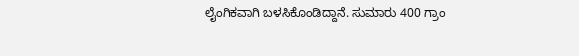ಲೈಂಗಿಕವಾಗಿ ಬಳಸಿಕೊಂಡಿದ್ದಾನೆ. ಸುಮಾರು 400 ಗ್ರಾಂ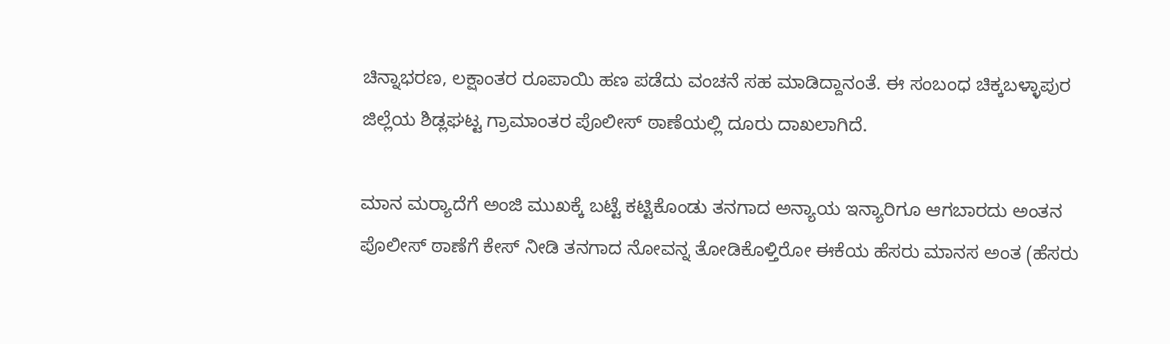ಚಿನ್ನಾಭರಣ, ಲಕ್ಷಾಂತರ ರೂಪಾಯಿ ಹಣ ಪಡೆದು ವಂಚನೆ ಸಹ ಮಾಡಿದ್ದಾನಂತೆ. ಈ ಸಂಬಂಧ ಚಿಕ್ಕಬಳ್ಳಾಪುರ ಜಿಲ್ಲೆಯ ಶಿಡ್ಲಘಟ್ಟ ಗ್ರಾಮಾಂತರ ಪೊಲೀಸ್ ಠಾಣೆಯಲ್ಲಿ ದೂರು ದಾಖಲಾಗಿದೆ.

ಮಾನ ಮರ‍್ಯಾದೆಗೆ ಅಂಜಿ ಮುಖಕ್ಕೆ ಬಟ್ಟೆ ಕಟ್ಟಿಕೊಂಡು ತನಗಾದ ಅನ್ಯಾಯ ಇನ್ಯಾರಿಗೂ ಆಗಬಾರದು ಅಂತನ ಪೊಲೀಸ್‌ ಠಾಣೆಗೆ ಕೇಸ್‌ ನೀಡಿ ತನಗಾದ ನೋವನ್ನ ತೋಡಿಕೊಳ್ತಿರೋ ಈಕೆಯ ಹೆಸರು ಮಾನಸ ಅಂತ (ಹೆಸರು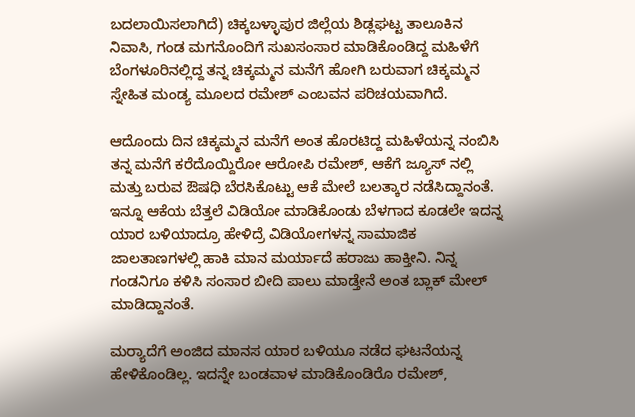ಬದಲಾಯಿಸಲಾಗಿದೆ) ಚಿಕ್ಕಬಳ್ಳಾಪುರ ಜಿಲ್ಲೆಯ ಶಿಡ್ಲಘಟ್ಟ ತಾಲೂಕಿನ ನಿವಾಸಿ, ಗಂಡ ಮಗನೊಂದಿಗೆ ಸುಖಸಂಸಾರ ಮಾಡಿಕೊಂಡಿದ್ದ ಮಹಿಳೆಗೆ ಬೆಂಗಳೂರಿನಲ್ಲಿದ್ದ ತನ್ನ ಚಿಕ್ಕಮ್ಮನ ಮನೆಗೆ ಹೋಗಿ ಬರುವಾಗ ಚಿಕ್ಕಮ್ಮನ ಸ್ನೇಹಿತ ಮಂಡ್ಯ ಮೂಲದ ರಮೇಶ್‌ ಎಂಬವನ ಪರಿಚಯವಾಗಿದೆ.

ಆದೊಂದು ದಿನ ಚಿಕ್ಕಮ್ಮನ ಮನೆಗೆ ಅಂತ ಹೊರಟಿದ್ದ ಮಹಿಳೆಯನ್ನ ನಂಬಿಸಿ ತನ್ನ ಮನೆಗೆ ಕರೆದೊಯ್ದಿರೋ ಆರೋಪಿ ರಮೇಶ್‌, ಆಕೆಗೆ ಜ್ಯೂಸ್‌ ನಲ್ಲಿ ಮತ್ತು ಬರುವ ಔಷಧಿ ಬೆರಸಿಕೊಟ್ಟು ಆಕೆ ಮೇಲೆ ಬಲತ್ಕಾರ ನಡೆಸಿದ್ದಾನಂತೆ. ಇನ್ನೂ ಆಕೆಯ ಬೆತ್ತಲೆ ವಿಡಿಯೋ ಮಾಡಿಕೊಂಡು ಬೆಳಗಾದ ಕೂಡಲೇ ಇದನ್ನ ಯಾರ ಬಳಿಯಾದ್ರೂ ಹೇಳಿದ್ರೆ ವಿಡಿಯೋಗಳನ್ನ ಸಾಮಾಜಿಕ ಜಾಲತಾಣಗಳಲ್ಲಿ ಹಾಕಿ ಮಾನ ಮರ್ಯಾದೆ ಹರಾಜು ಹಾಕ್ತೀನಿ. ನಿನ್ನ ಗಂಡನಿಗೂ ಕಳಿಸಿ ಸಂಸಾರ ಬೀದಿ ಪಾಲು ಮಾಡ್ತೇನೆ ಅಂತ ಬ್ಲಾಕ್‌ ಮೇಲ್‌ ಮಾಡಿದ್ದಾನಂತೆ.

ಮರ‍್ಯಾದೆಗೆ ಅಂಜಿದ ಮಾನಸ ಯಾರ ಬಳಿಯೂ ನಡೆದ ಘಟನೆಯನ್ನ ಹೇಳಿಕೊಂಡಿಲ್ಲ. ಇದನ್ನೇ ಬಂಡವಾಳ ಮಾಡಿಕೊಂಡಿರೊ ರಮೇಶ್‌,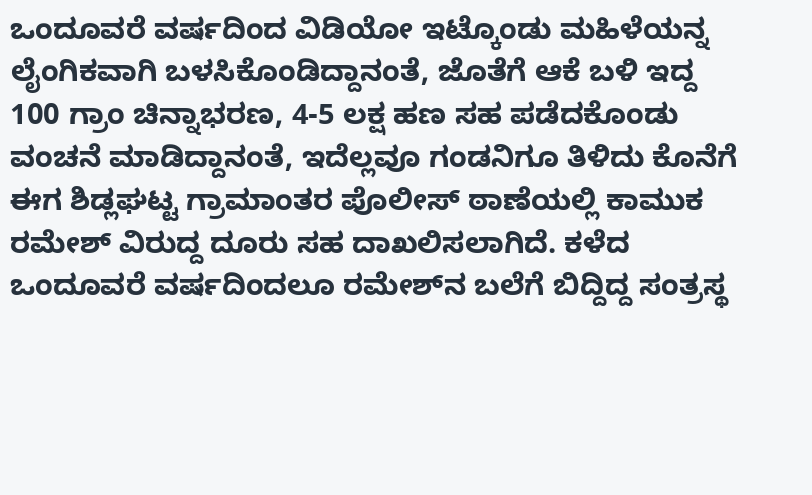ಒಂದೂವರೆ ವರ್ಷದಿಂದ ವಿಡಿಯೋ ಇಟ್ಕೊಂಡು ಮಹಿಳೆಯನ್ನ ಲೈಂಗಿಕವಾಗಿ ಬಳಸಿಕೊಂಡಿದ್ದಾನಂತೆ, ಜೊತೆಗೆ ಆಕೆ ಬಳಿ ಇದ್ದ 100 ಗ್ರಾಂ ಚಿನ್ನಾಭರಣ, 4-5 ಲಕ್ಷ ಹಣ ಸಹ ಪಡೆದಕೊಂಡು ವಂಚನೆ ಮಾಡಿದ್ದಾನಂತೆ, ಇದೆಲ್ಲವೂ ಗಂಡನಿಗೂ ತಿಳಿದು ಕೊನೆಗೆ ಈಗ ಶಿಡ್ಲಘಟ್ಟ ಗ್ರಾಮಾಂತರ ಪೊಲೀಸ್‌ ಠಾಣೆಯಲ್ಲಿ ಕಾಮುಕ ರಮೇಶ್‌ ವಿರುದ್ದ ದೂರು ಸಹ ದಾಖಲಿಸಲಾಗಿದೆ. ಕಳೆದ ಒಂದೂವರೆ ವರ್ಷದಿಂದಲೂ ರಮೇಶ್‌ನ ಬಲೆಗೆ ಬಿದ್ದಿದ್ದ ಸಂತ್ರಸ್ಥ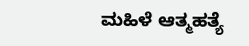ಮಹಿಳೆ ಆತ್ಮಹತ್ಯೆ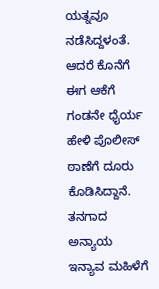ಯತ್ನವೂ ನಡೆಸಿದ್ದಳಂತೆ. ಆದರೆ ಕೊನೆಗೆ ಈಗ ಆಕೆಗೆ ಗಂಡನೇ ಧೈರ್ಯ ಹೇಳಿ ಪೊಲೀಸ್‌ ಠಾಣೆಗೆ ದೂರು ಕೊಡಿಸಿದ್ದಾನೆ. ತನಗಾದ ಅನ್ಯಾಯ ಇನ್ಯಾವ ಮಹಿಳೆಗೆ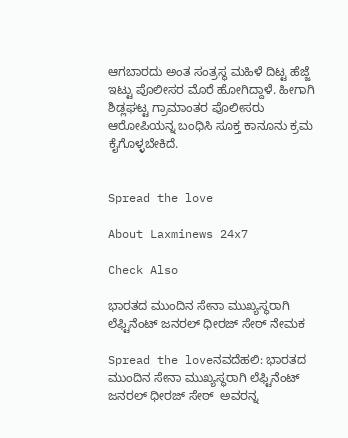ಆಗಬಾರದು ಅಂತ ಸಂತ್ರಸ್ಥ ಮಹಿಳೆ ದಿಟ್ಟ ಹೆಜ್ಜೆ ಇಟ್ಟು ಪೊಲೀಸರ ಮೊರೆ ಹೋಗಿದ್ದಾಳೆ. ಹೀಗಾಗಿ ಶಿಡ್ಲಘಟ್ಟ ಗ್ರಾಮಾಂತರ ಪೊಲೀಸರು ಆರೋಪಿಯನ್ನ ಬಂಧಿಸಿ ಸೂಕ್ತ ಕಾನೂನು ಕ್ರಮ ಕೈಗೊಳ್ಳಬೇಕಿದೆ.


Spread the love

About Laxminews 24x7

Check Also

ಭಾರತದ ಮುಂದಿನ ಸೇನಾ ಮುಖ್ಯಸ್ಥರಾಗಿ ಲೆಫ್ಟಿನೆಂಟ್ ಜನರಲ್ ಧೀರಜ್ ಸೇಠ್ ನೇಮಕ

Spread the loveನವದೆಹಲಿ: ಭಾರತದ ಮುಂದಿನ ಸೇನಾ ಮುಖ್ಯಸ್ಥರಾಗಿ ಲೆಫ್ಟಿನೆಂಟ್ ಜನರಲ್ ಧೀರಜ್ ಸೇಠ್  ಅವರನ್ನ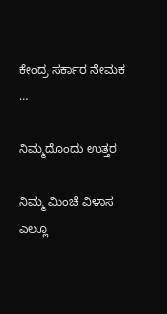ಕೇಂದ್ರ ಸರ್ಕಾರ ನೇಮಕ …

ನಿಮ್ಮದೊಂದು ಉತ್ತರ

ನಿಮ್ಮ ಮಿಂಚೆ ವಿಳಾಸ ಎಲ್ಲೂ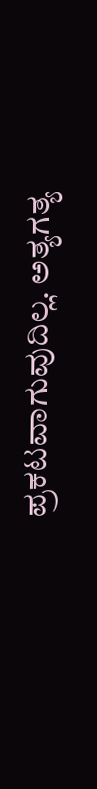ಪ್ರಕಟವಾಗುವುದಿಲ್ಲ. ಅತ್ಯಗತ್ಯ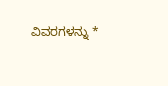ವಿವರಗಳನ್ನು *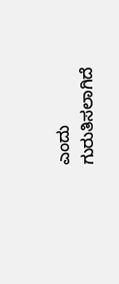ಎಂದು ಗುರುತಿಸಲಾಗಿದೆ